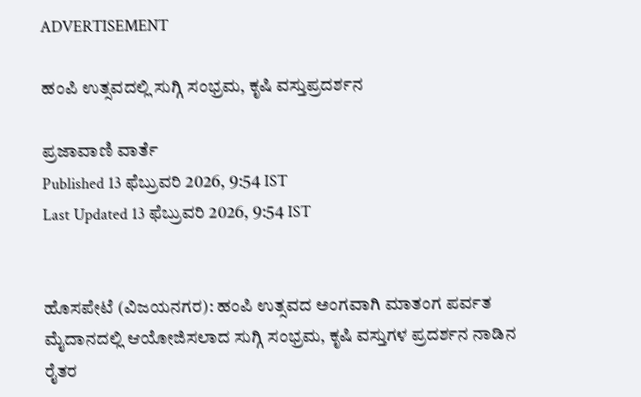ADVERTISEMENT

ಹಂಪಿ ಉತ್ಸವದಲ್ಲಿ ಸುಗ್ಗಿ ಸಂಭ್ರಮ, ಕೃಷಿ ವಸ್ತುಪ್ರದರ್ಶನ

ಪ್ರಜಾವಾಣಿ ವಾರ್ತೆ
Published 13 ಫೆಬ್ರುವರಿ 2026, 9:54 IST
Last Updated 13 ಫೆಬ್ರುವರಿ 2026, 9:54 IST


ಹೊಸಪೇಟೆ (ವಿಜಯನಗರ): ಹಂಪಿ ಉತ್ಸವದ ಅಂಗವಾಗಿ ಮಾತಂಗ ಪರ್ವತ ಮೈದಾನದಲ್ಲಿ ಆಯೋಜಿಸಲಾದ ಸುಗ್ಗಿ ಸಂಭ್ರಮ, ಕೃಷಿ ವಸ್ತುಗಳ ಪ್ರದರ್ಶನ ನಾಡಿನ ರೈತರ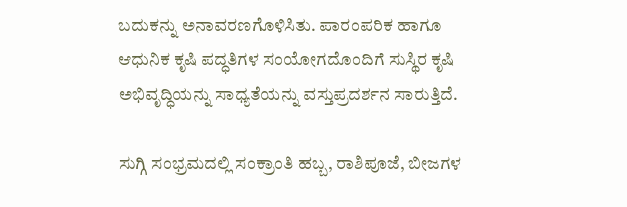ಬದುಕನ್ನು ಅನಾವರಣಗೊಳಿಸಿತು. ಪಾರಂಪರಿಕ ಹಾಗೂ ಆಧುನಿಕ ಕೃಷಿ ಪದ್ಧತಿಗಳ ಸಂಯೋಗದೊಂದಿಗೆ ಸುಸ್ಥಿರ ಕೃಷಿ ಅಭಿವೃದ್ಧಿಯನ್ನು ಸಾಧ್ಯತೆಯನ್ನು ವಸ್ತುಪ್ರದರ್ಶನ ಸಾರುತ್ತಿದೆ.

ಸುಗ್ಗಿ ಸಂಭ್ರಮದಲ್ಲಿ ಸಂಕ್ರಾಂತಿ ಹಬ್ಬ, ರಾಶಿಪೂಜೆ, ಬೀಜಗಳ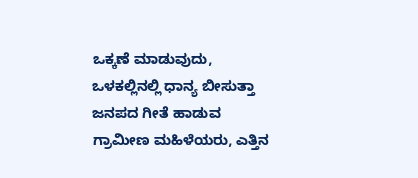ಒಕ್ಕಣೆ ಮಾಡುವುದು, ಒಳಕಲ್ಲಿನಲ್ಲಿ ಧಾನ್ಯ ಬೀಸುತ್ತಾ ಜನಪದ ಗೀತೆ ಹಾಡುವ ಗ್ರಾಮೀಣ ಮಹಿಳೆಯರು, ಎತ್ತಿನ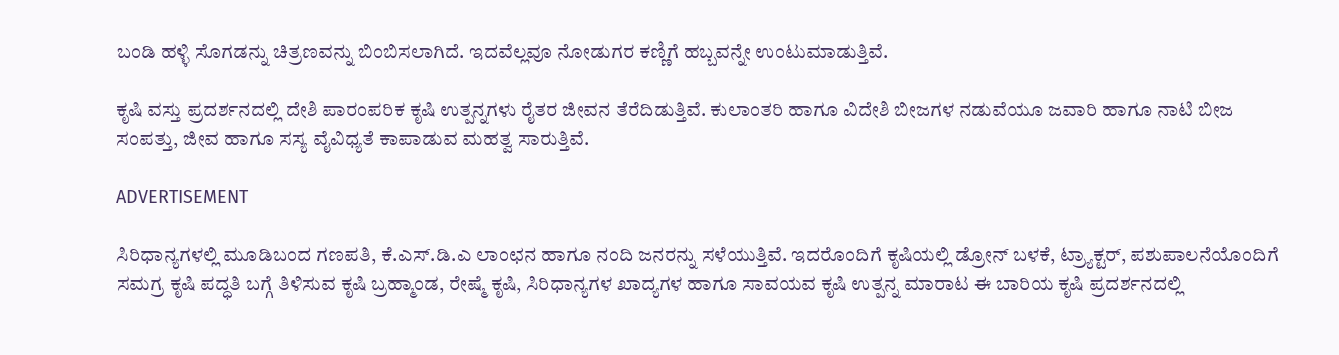ಬಂಡಿ ಹಳ್ಳಿ ಸೊಗಡನ್ನು ಚಿತ್ರಣವನ್ನು ಬಿಂಬಿಸಲಾಗಿದೆ. ಇದವೆಲ್ಲವೂ ನೋಡುಗರ ಕಣ್ಣಿಗೆ ಹಬ್ಬವನ್ನೇ ಉಂಟುಮಾಡುತ್ತಿವೆ.

ಕೃಷಿ ವಸ್ತು ಪ್ರದರ್ಶನದಲ್ಲಿ ದೇಶಿ ಪಾರಂಪರಿಕ ಕೃಷಿ ಉತ್ಪನ್ನಗಳು ರೈತರ ಜೀವನ ತೆರೆದಿಡುತ್ತಿವೆ. ಕುಲಾಂತರಿ ಹಾಗೂ ವಿದೇಶಿ ಬೀಜಗಳ ನಡುವೆಯೂ ಜವಾರಿ ಹಾಗೂ ನಾಟಿ ಬೀಜ ಸಂಪತ್ತು, ಜೀವ ಹಾಗೂ ಸಸ್ಯ ವೈವಿಧ್ಯತೆ ಕಾಪಾಡುವ ಮಹತ್ವ ಸಾರುತ್ತಿವೆ.

ADVERTISEMENT

ಸಿರಿಧಾನ್ಯಗಳಲ್ಲಿ ಮೂಡಿಬಂದ ಗಣಪತಿ, ಕೆ.ಎಸ್.ಡಿ.ಎ ಲಾಂಛನ ಹಾಗೂ ನಂದಿ ಜನರನ್ನು ಸಳೆಯುತ್ತಿವೆ. ಇದರೊಂದಿಗೆ ಕೃಷಿಯಲ್ಲಿ ಡ್ರೋನ್‌ ಬಳಕೆ, ಟ್ರ್ಯಾಕ್ಟರ್, ಪಶುಪಾಲನೆಯೊಂದಿಗೆ ಸಮಗ್ರ ಕೃಷಿ ಪದ್ಧತಿ ಬಗ್ಗೆ ತಿಳಿಸುವ ಕೃಷಿ ಬ್ರಹ್ಮಾಂಡ, ರೇಷ್ಮೆ ಕೃಷಿ, ಸಿರಿಧಾನ್ಯಗಳ ಖಾದ್ಯಗಳ ಹಾಗೂ ಸಾವಯವ ಕೃಷಿ ಉತ್ಪನ್ನ ಮಾರಾಟ ಈ ಬಾರಿಯ ಕೃಷಿ ಪ್ರದರ್ಶನದಲ್ಲಿ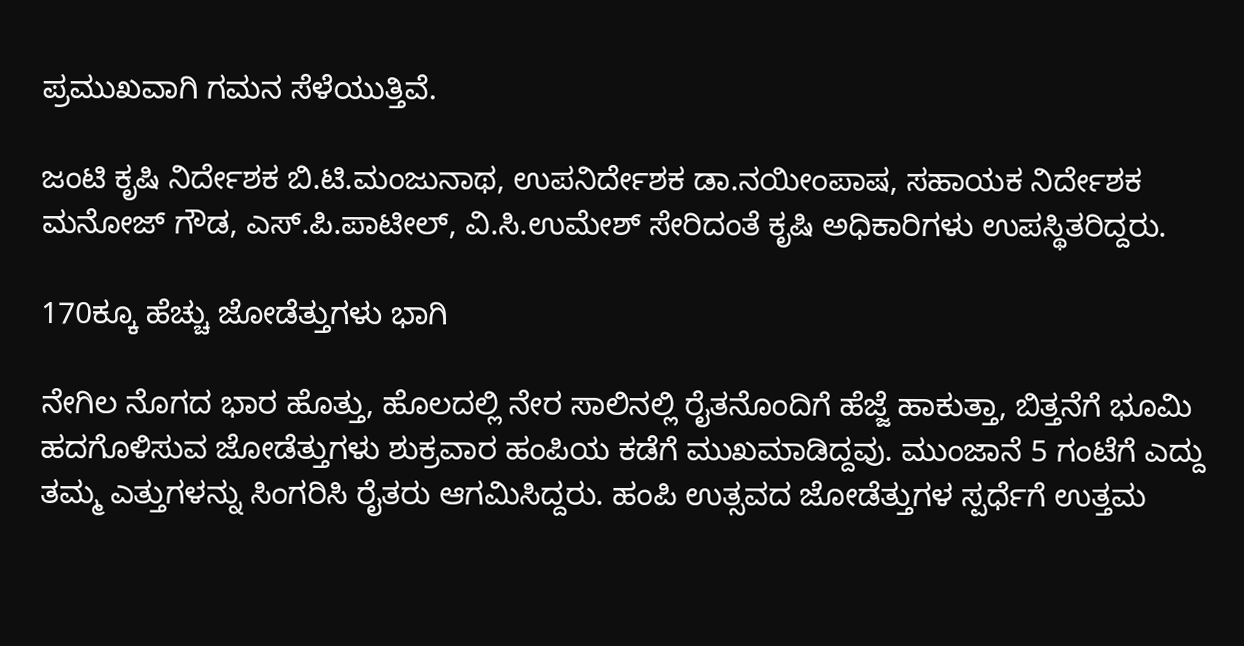ಪ್ರಮುಖವಾಗಿ ಗಮನ ಸೆಳೆಯುತ್ತಿವೆ.

ಜಂಟಿ ಕೃಷಿ ನಿರ್ದೇಶಕ ಬಿ.ಟಿ.ಮಂಜುನಾಥ, ಉಪನಿರ್ದೇಶಕ ಡಾ.ನಯೀಂಪಾಷ, ಸಹಾಯಕ ನಿರ್ದೇಶಕ ಮನೋಜ್ ಗೌಡ, ಎಸ್.ಪಿ.ಪಾಟೀಲ್, ವಿ.ಸಿ.ಉಮೇಶ್ ಸೇರಿದಂತೆ ಕೃಷಿ ಅಧಿಕಾರಿಗಳು ಉಪಸ್ಥಿತರಿದ್ದರು.

170ಕ್ಕೂ ಹೆಚ್ಚು ಜೋಡೆತ್ತುಗಳು ಭಾಗಿ

ನೇಗಿಲ ನೊಗದ ಭಾರ ಹೊತ್ತು, ಹೊಲದಲ್ಲಿ ನೇರ ಸಾಲಿನಲ್ಲಿ ರೈತನೊಂದಿಗೆ‌ ಹೆಜ್ಜೆ ಹಾಕುತ್ತಾ, ಬಿತ್ತನೆಗೆ ಭೂಮಿ ಹದಗೊಳಿಸುವ ಜೋಡೆತ್ತುಗಳು ಶುಕ್ರವಾರ ಹಂಪಿಯ ಕಡೆಗೆ ಮುಖಮಾಡಿದ್ದವು. ಮುಂಜಾನೆ 5 ಗಂಟೆಗೆ ಎದ್ದು ತಮ್ಮ ಎತ್ತುಗಳನ್ನು ಸಿಂಗರಿಸಿ ರೈತರು ಆಗಮಿಸಿದ್ದರು. ಹಂಪಿ ಉತ್ಸವದ ಜೋಡೆತ್ತುಗಳ ಸ್ಪರ್ಧೆಗೆ ಉತ್ತಮ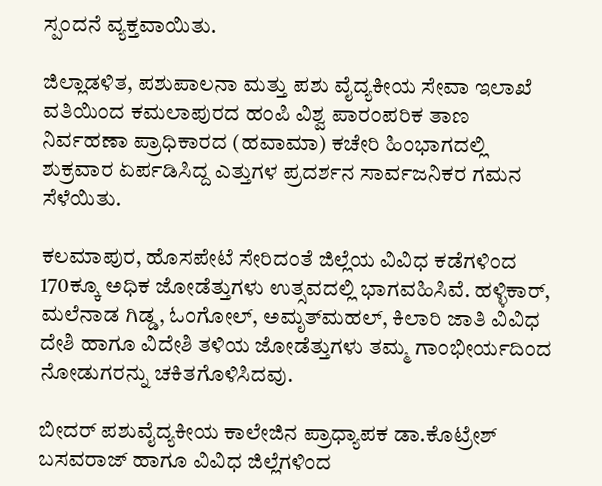ಸ್ಪಂದನೆ ವ್ಯಕ್ತವಾಯಿತು.

ಜಿಲ್ಲಾಡಳಿತ, ಪಶುಪಾಲನಾ ಮತ್ತು ಪಶು ವೈದ್ಯಕೀಯ ಸೇವಾ ಇಲಾಖೆ ವತಿಯಿಂದ ಕಮಲಾಪುರದ ಹಂಪಿ ವಿಶ್ವ ಪಾರಂಪರಿಕ ತಾಣ ನಿರ್ವಹಣಾ ಪ್ರಾಧಿಕಾರದ (ಹವಾಮಾ) ಕಚೇರಿ ಹಿಂಭಾಗದಲ್ಲಿ ಶುಕ್ರವಾರ ಏರ್ಪಡಿಸಿದ್ದ ಎತ್ತುಗಳ ಪ್ರದರ್ಶನ ಸಾರ್ವಜನಿಕರ ಗಮನ ಸೆಳೆಯಿತು.

ಕಲಮಾಪುರ, ಹೊಸಪೇಟೆ ಸೇರಿದಂತೆ ಜಿಲ್ಲೆಯ ವಿವಿಧ ಕಡೆಗಳಿಂದ 170ಕ್ಕೂ ಅಧಿಕ ಜೋಡೆತ್ತುಗಳು ಉತ್ಸವದಲ್ಲಿ ಭಾಗವಹಿಸಿವೆ‌. ಹಳ್ಳಿಕಾರ್, ಮಲೆನಾಡ ಗಿಡ್ಡ, ಓಂಗೋಲ್, ಅಮೃತ್‍ಮಹಲ್, ಕಿಲಾರಿ ಜಾತಿ ವಿವಿಧ ದೇಶಿ ಹಾಗೂ ವಿದೇಶಿ ತಳಿಯ ಜೋಡೆತ್ತುಗಳು ತಮ್ಮ ಗಾಂಭೀರ್ಯದಿಂದ ನೋಡುಗರನ್ನು ಚಕಿತಗೊಳಿಸಿದವು.

ಬೀದರ್ ಪಶುವೈದ್ಯಕೀಯ ಕಾಲೇಜಿನ ಪ್ರಾಧ್ಯಾಪಕ ಡಾ.ಕೊಟ್ರೇಶ್ ಬಸವರಾಜ್ ಹಾಗೂ ವಿವಿಧ ಜಿಲ್ಲೆಗಳಿಂದ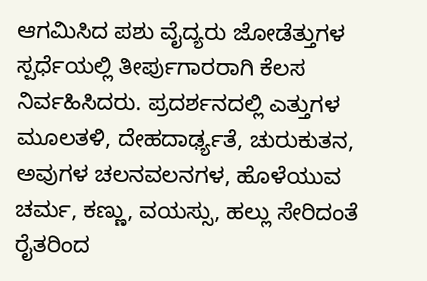ಆಗಮಿಸಿದ ಪಶು ವೈದ್ಯರು ಜೋಡೆತ್ತುಗಳ ಸ್ಪರ್ಧೆಯಲ್ಲಿ ತೀರ್ಪುಗಾರರಾಗಿ ಕೆಲಸ ನಿರ್ವಹಿಸಿದರು. ಪ್ರದರ್ಶನದಲ್ಲಿ ಎತ್ತುಗಳ ಮೂಲತಳಿ, ದೇಹದಾರ್ಢ್ಯತೆ, ಚುರುಕುತನ, ಅವುಗಳ ಚಲನವಲನಗಳ, ಹೊಳೆಯುವ ಚರ್ಮ, ಕಣ್ಣು, ವಯಸ್ಸು, ಹಲ್ಲು ಸೇರಿದಂತೆ ರೈತರಿಂದ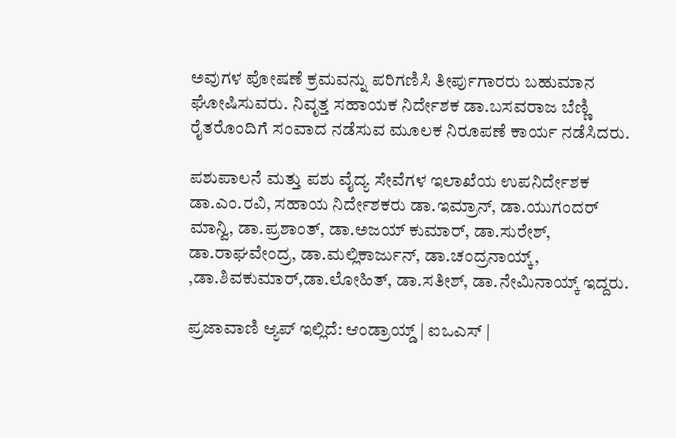ಅವುಗಳ ಪೋಷಣೆ ಕ್ರಮವನ್ನು ಪರಿಗಣಿಸಿ ತೀರ್ಪುಗಾರರು ಬಹುಮಾನ ಘೋಷಿಸುವರು. ನಿವೃತ್ತ ಸಹಾಯಕ ನಿರ್ದೇಶಕ ಡಾ.ಬಸವರಾಜ ಬೆಣ್ಣಿ ರೈತರೊಂದಿಗೆ ಸಂವಾದ ನಡೆಸುವ ಮೂಲಕ ನಿರೂಪಣೆ ಕಾರ್ಯ ನಡೆಸಿದರು.

ಪಶುಪಾಲನೆ ಮತ್ತು ಪಶು ವೈದ್ಯ ಸೇವೆಗಳ ಇಲಾಖೆಯ ಉಪನಿರ್ದೇಶಕ ಡಾ.ಎಂ.ರವಿ, ಸಹಾಯ ನಿರ್ದೇಶಕರು ಡಾ.ಇಮ್ರಾನ್, ಡಾ.ಯುಗಂದರ್‌ ಮಾನ್ವಿ, ಡಾ.ಪ್ರಶಾಂತ್, ಡಾ.ಅಜಯ್ ಕುಮಾರ್, ಡಾ.ಸುರೇಶ್, ಡಾ.ರಾಘವೇಂದ್ರ, ಡಾ.ಮಲ್ಲಿಕಾರ್ಜುನ್, ಡಾ.ಚಂದ್ರನಾಯ್ಕ್, ,ಡಾ.ಶಿವಕುಮಾರ್,ಡಾ.ಲೋಹಿತ್, ಡಾ.ಸತೀಶ್, ಡಾ.ನೇಮಿನಾಯ್ಕ್ ಇದ್ದರು.

ಪ್ರಜಾವಾಣಿ ಆ್ಯಪ್ ಇಲ್ಲಿದೆ: ಆಂಡ್ರಾಯ್ಡ್ | ಐಒಎಸ್ |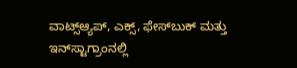ವಾಟ್ಸ್ಆ್ಯಪ್, ಎಕ್ಸ್, ಫೇಸ್‌ಬುಕ್ ಮತ್ತು ಇನ್‌ಸ್ಟಾಗ್ರಾಂನಲ್ಲಿ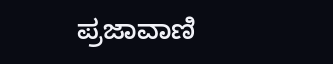ಪ್ರಜಾವಾಣಿ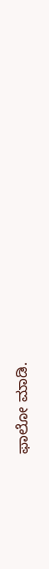ಫಾಲೋ ಮಾಡಿ.